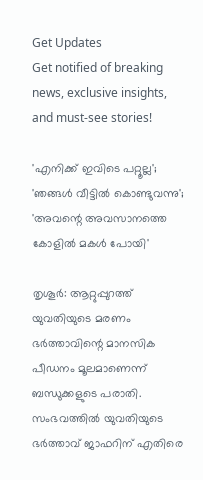Get Updates
Get notified of breaking news, exclusive insights, and must-see stories!

'എനിക്ക് ഇവിടെ പറ്റൂല്ല'; 'ഞങ്ങൾ വീട്ടിൽ കൊണ്ടുവന്നു'; 'അവന്റെ അവസാനത്തെ കോളിൽ മകൾ പോയി'

തൃശൂര്‍: ആറ്റുപ്പുറത്ത് യുവതിയുടെ മരണം ഭര്‍ത്താവിന്റെ മാനസിക പീഡനം മൂലമാണെന്ന് ബന്ധുക്കളുടെ പരാതി. സംഭവത്തിൽ യുവതിയുടെ ഭര്‍ത്താവ് ജാഫറിന് എതിരെ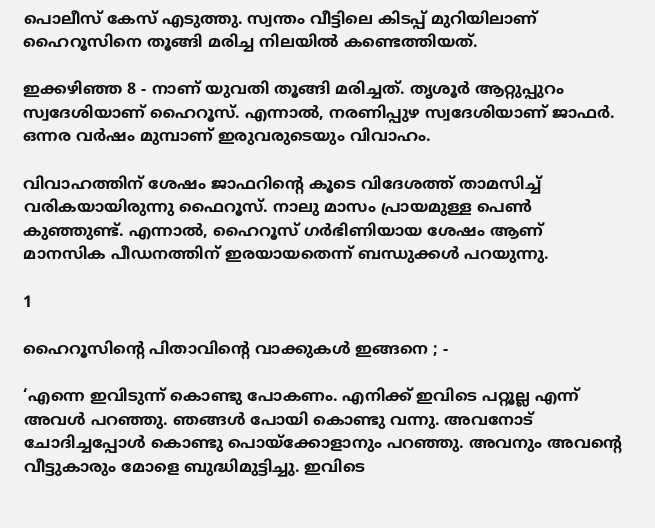പൊലീസ് കേസ് എടുത്തു. സ്വന്തം വീട്ടിലെ കിടപ്പ് മുറിയിലാണ് ഹൈറൂസിനെ തൂങ്ങി മരിച്ച നിലയിൽ കണ്ടെത്തിയത്.

ഇക്കഴിഞ്ഞ 8 - നാണ് യുവതി തൂങ്ങി മരിച്ചത്. തൃശൂർ ആറ്റുപ്പുറം സ്വദേശിയാണ് ഹൈറൂസ്. എന്നാൽ, നരണിപ്പുഴ സ്വദേശിയാണ് ജാഫർ. ഒന്നര വര്‍ഷം മുമ്പാണ് ഇരുവരുടെയും വിവാഹം.

വിവാഹത്തിന് ശേഷം ജാഫറിന്റെ കൂടെ വിദേശത്ത് താമസിച്ച് വരികയായിരുന്നു ഫൈറൂസ്. നാലു മാസം പ്രായമുള്ള പെൺ കുഞ്ഞുണ്ട്. എന്നാൽ, ഹൈറൂസ് ഗർഭിണിയായ ശേഷം ആണ് മാനസിക പീഡനത്തിന് ഇരയായതെന്ന് ബന്ധുക്കൾ പറയുന്നു.

1

ഹൈറൂസിന്റെ പിതാവിന്റെ വാക്കുകൾ ഇങ്ങനെ ; -

‘എന്നെ ഇവിടുന്ന് കൊണ്ടു പോകണം. എനിക്ക് ഇവിടെ പറ്റൂല്ല എന്ന് അവൾ പറഞ്ഞു. ഞങ്ങൾ പോയി കൊണ്ടു വന്നു. അവനോട് ചോദിച്ചപ്പോൾ കൊണ്ടു പൊയ്ക്കോളാനും പറഞ്ഞു. അവനും അവന്റെ വീട്ടുകാരും മോളെ ബുദ്ധിമുട്ടിച്ചു. ഇവിടെ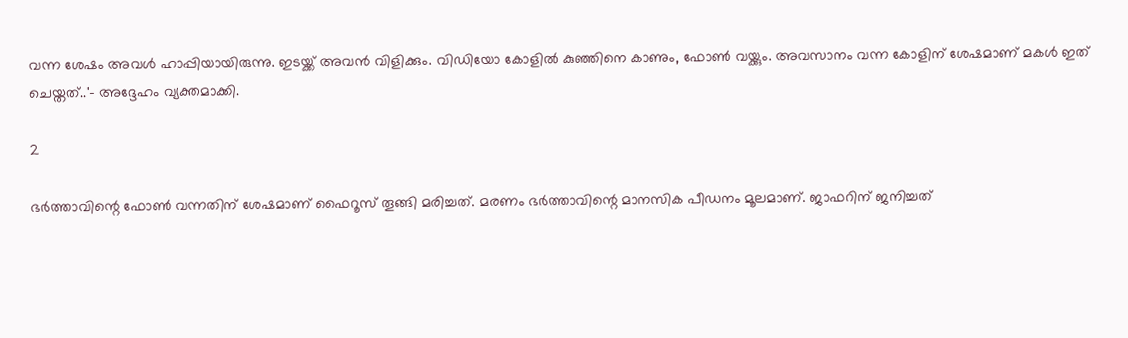വന്ന ശേഷം അവൾ ഹാപ്പിയായിരുന്നു. ഇടയ്ക്ക് അവൻ വിളിക്കും. വിഡിയോ കോളിൽ കുഞ്ഞിനെ കാണും, ഫോൺ വയ്ക്കും. അവസാനം വന്ന കോളിന് ശേഷമാണ് മകൾ ഇത് ചെയ്തത്..'- അദ്ദേഹം വ്യക്തമാക്കി.

2

ഭര്‍ത്താവിന്റെ ഫോണ്‍ വന്നതിന് ശേഷമാണ് ഫൈറൂസ് തൂങ്ങി മരിച്ചത്. മരണം ഭര്‍ത്താവിന്റെ മാനസിക പീഡനം മൂലമാണ്. ജാഫറിന് ജനിച്ചത്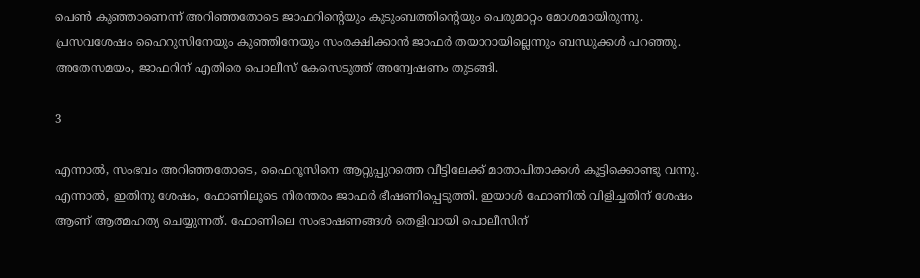പെണ്‍ കുഞ്ഞാണെന്ന് അറിഞ്ഞതോടെ ജാഫറിന്റെയും കുടുംബത്തിന്റെയും പെരുമാറ്റം മോശമായിരുന്നു. പ്രസവശേഷം ഹൈറുസിനേയും കുഞ്ഞിനേയും സംരക്ഷിക്കാൻ ജാഫർ തയാറായില്ലെന്നും ബന്ധുക്കള്‍ പറഞ്ഞു. അതേസമയം, ജാഫറിന് എതിരെ പൊലീസ് കേസെടുത്ത് അന്വേഷണം തുടങ്ങി.

3

എന്നാൽ, സംഭവം അറിഞ്ഞതോടെ, ഫൈറൂസിനെ ആറ്റുപ്പുറത്തെ വീട്ടിലേക്ക് മാതാപിതാക്കൾ കൂട്ടിക്കൊണ്ടു വന്നു. എന്നാൽ, ഇതിനു ശേഷം, ഫോണിലൂടെ നിരന്തരം ജാഫർ ഭീഷണിപ്പെടുത്തി. ഇയാൾ ഫോണിൽ വിളിച്ചതിന് ശേഷം ആണ് ആത്മഹത്യ ചെയ്യുന്നത്. ഫോണിലെ സംഭാഷണങ്ങൾ തെളിവായി പൊലീസിന്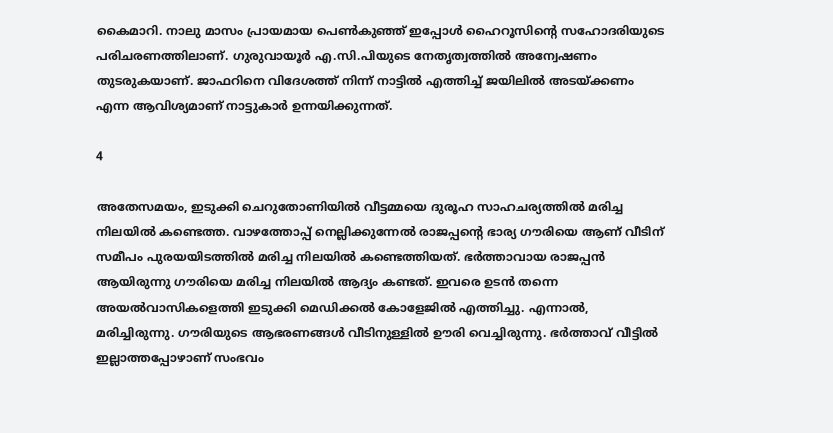കൈമാറി. നാലു മാസം പ്രായമായ പെൺകുഞ്ഞ് ഇപ്പോൾ ഹൈറൂസിന്റെ സഹോദരിയുടെ പരിചരണത്തിലാണ്. ഗുരുവായൂർ എ.സി.പിയുടെ നേതൃത്വത്തിൽ അന്വേഷണം തുടരുകയാണ്. ജാഫറിനെ വിദേശത്ത് നിന്ന് നാട്ടില്‍ എത്തിച്ച് ജയിലിൽ അടയ്ക്കണം എന്ന ആവിശ്യമാണ് നാട്ടുകാര്‍ ഉന്നയിക്കുന്നത്.

4

അതേസമയം, ഇടുക്കി ചെറുതോണിയിൽ വീട്ടമ്മയെ ദുരൂഹ സാഹചര്യത്തിൽ മരിച്ച നിലയിൽ കണ്ടെത്ത. വാഴത്തോപ്പ് നെല്ലിക്കുന്നേല്‍ രാജപ്പന്‍റെ ഭാര്യ ഗൗരിയെ ആണ് വീടിന് സമീപം പുരയയിടത്തിൽ മരിച്ച നിലയില്‍ കണ്ടെത്തിയത്. ഭര്‍ത്താവായ രാജപ്പൻ ആയിരുന്നു ഗൗരിയെ മരിച്ച നിലയില്‍ ആദ്യം കണ്ടത്. ഇവരെ ഉടൻ തന്നെ അയല്‍വാസികളെത്തി ഇടുക്കി മെഡിക്കല്‍ കോളേജിൽ എത്തിച്ചു. എന്നാൽ, മരിച്ചിരുന്നു. ഗൗരിയുടെ ആഭരണങ്ങൾ വീടിനുള്ളില്‍ ഊരി വെച്ചിരുന്നു. ഭര്‍ത്താവ് വീട്ടിൽ ഇല്ലാത്തപ്പോഴാണ് സംഭവം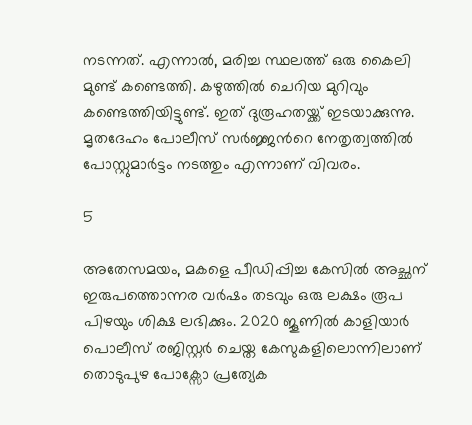നടന്നത്. എന്നാൽ, മരിച്ച സ്ഥലത്ത് ഒരു കൈലി മുണ്ട് കണ്ടെത്തി. കഴുത്തിൽ ചെറിയ മുറിവും കണ്ടെത്തിയിട്ടുണ്ട്. ഇത് ദുരൂഹതയ്ക്ക് ഇടയാക്കുന്നു. മൃതദേഹം പോലീസ് സര്‍ജ്ജന്‍റെ നേതൃത്വത്തില്‍ പോസ്റ്റുമാര്‍ട്ടം നടത്തും എന്നാണ് വിവരം.

5

അതേസമയം, മകളെ പീഡിപ്പിച്ച കേസിൽ അച്ഛന് ഇരുപത്തൊന്നര വർഷം തടവും ഒരു ലക്ഷം രൂപ പിഴയും ശിക്ഷ ലഭിക്കും. 2020 ജൂണിൽ കാളിയാർ പൊലീസ് രജിസ്റ്റർ ചെയ്ത കേസുകളിലൊന്നിലാണ് തൊടുപുഴ പോക്സോ പ്രത്യേക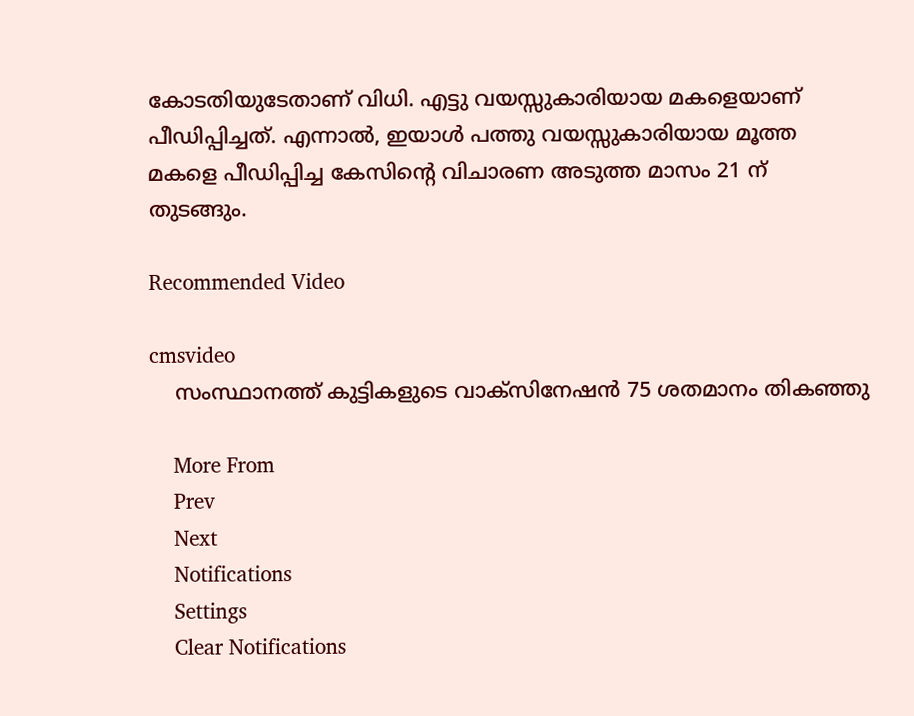കോടതിയുടേതാണ് വിധി. എട്ടു വയസ്സുകാരിയായ മകളെയാണ് പീഡിപ്പിച്ചത്. എന്നാൽ, ഇയാള്‍ പത്തു വയസ്സുകാരിയായ മൂത്ത മകളെ പീഡിപ്പിച്ച കേസിന്റെ വിചാരണ അടുത്ത മാസം 21 ന് തുടങ്ങും.

Recommended Video

cmsvideo
    സംസ്ഥാനത്ത് കുട്ടികളുടെ വാക്സിനേഷന്‍ 75 ശതമാനം തികഞ്ഞു

    More From
    Prev
    Next
    Notifications
    Settings
    Clear Notifications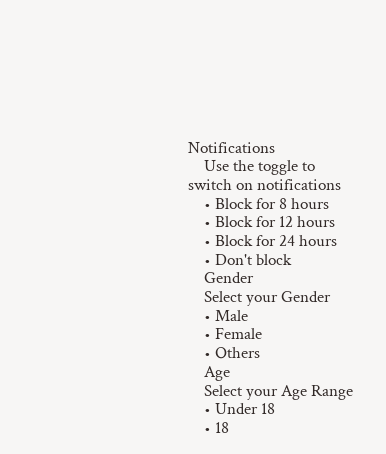Notifications
    Use the toggle to switch on notifications
    • Block for 8 hours
    • Block for 12 hours
    • Block for 24 hours
    • Don't block
    Gender
    Select your Gender
    • Male
    • Female
    • Others
    Age
    Select your Age Range
    • Under 18
    • 18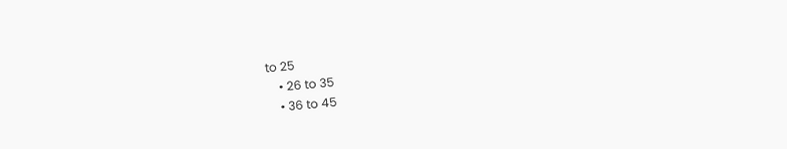to 25
    • 26 to 35
    • 36 to 45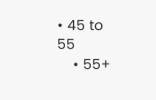• 45 to 55
    • 55+